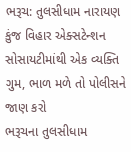ભરૂચ: તુલસીધામ નારાયણ કુંજ વિહાર એક્સટેન્શન સોસાયટીમાંથી એક વ્યક્તિ ગુમ, ભાળ મળે તો પોલીસને જાણ કરો
ભરૂચના તુલસીધામ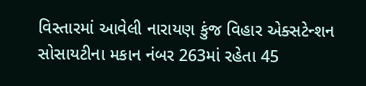વિસ્તારમાં આવેલી નારાયણ કુંજ વિહાર એક્સટેન્શન સોસાયટીના મકાન નંબર 263માં રહેતા 45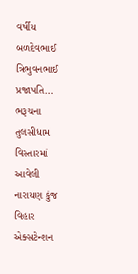વર્ષીય બળદેવભાઈ ત્રિભુવનભાઈ પ્રજાપતિ…
ભરૂચના તુલસીધામ વિસ્તારમાં આવેલી નારાયણ કુંજ વિહાર એક્સટેન્શન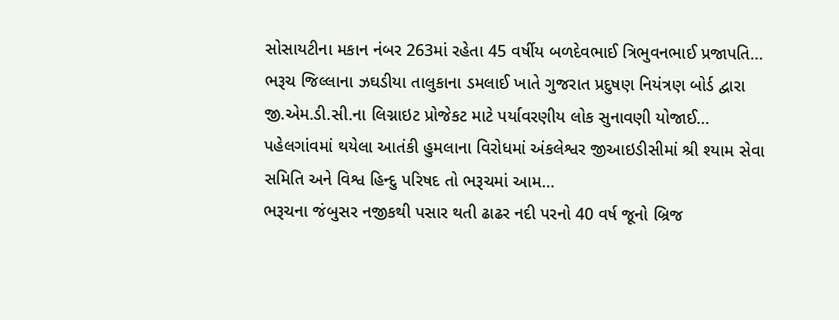સોસાયટીના મકાન નંબર 263માં રહેતા 45 વર્ષીય બળદેવભાઈ ત્રિભુવનભાઈ પ્રજાપતિ…
ભરૂચ જિલ્લાના ઝઘડીયા તાલુકાના ડમલાઈ ખાતે ગુજરાત પ્રદુષણ નિયંત્રણ બોર્ડ દ્વારા જી.એમ.ડી.સી.ના લિગ્નાઇટ પ્રોજેકટ માટે પર્યાવરણીય લોક સુનાવણી યોજાઈ…
પહેલગાંવમાં થયેલા આતંકી હુમલાના વિરોધમાં અંકલેશ્વર જીઆઇડીસીમાં શ્રી શ્યામ સેવા સમિતિ અને વિશ્વ હિન્દુ પરિષદ તો ભરૂચમાં આમ…
ભરૂચના જંબુસર નજીકથી પસાર થતી ઢાઢર નદી પરનો 40 વર્ષ જૂનો બ્રિજ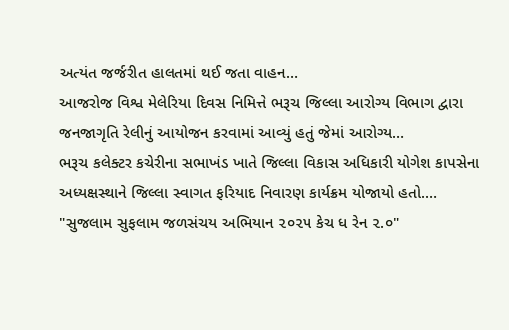અત્યંત જર્જરીત હાલતમાં થઈ જતા વાહન…
આજરોજ વિશ્વ મેલેરિયા દિવસ નિમિત્તે ભરૂચ જિલ્લા આરોગ્ય વિભાગ દ્વારા જનજાગૃતિ રેલીનું આયોજન કરવામાં આવ્યું હતું જેમાં આરોગ્ય…
ભરૂચ કલેક્ટર કચેરીના સભાખંડ ખાતે જિલ્લા વિકાસ અધિકારી યોગેશ કાપસેના અધ્યક્ષસ્થાને જિલ્લા સ્વાગત ફરિયાદ નિવારણ કાર્યક્રમ યોજાયો હતો.…
"સુજલામ સુફલામ જળસંચય અભિયાન ૨૦૨૫ કેચ ધ રેન ૨.૦"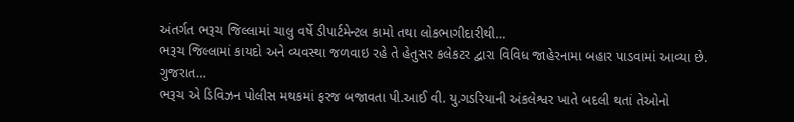અંતર્ગત ભરૂચ જિલ્લામાં ચાલુ વર્ષે ડીપાર્ટમેન્ટલ કામો તથા લોકભાગીદારીથી…
ભરૂચ જિલ્લામાં કાયદો અને વ્યવસ્થા જળવાઇ રહે તે હેતુસર કલેકટર દ્વારા વિવિધ જાહેરનામા બહાર પાડવામાં આવ્યા છે. ગુજરાત…
ભરૂચ એ ડિવિઝન પોલીસ મથકમાં ફરજ બજાવતા પી.આઈ વી. યુ.ગડરિયાની અંકલેશ્વર ખાતે બદલી થતાં તેઓનો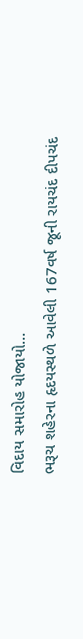વિદાય સમારોહ યોજાયો…
ભરૂચ શહેરના હૃદયસ્થળે આવેલી 167વર્ષ જૂની રાયચંદ દીપચંદ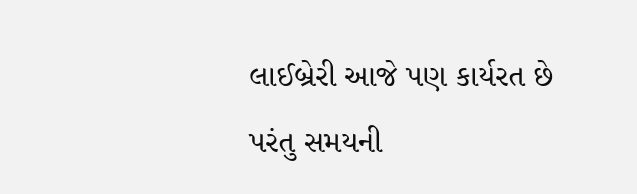લાઈબ્રેરી આજે પણ કાર્યરત છે પરંતુ સમયની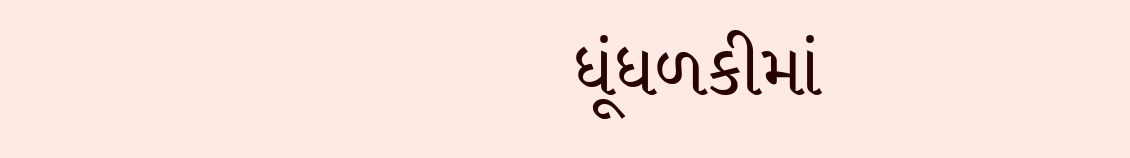ધૂંધળકીમાં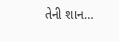તેની શાન…